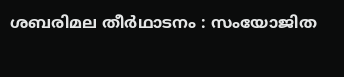ശബരിമല തീര്‍ഥാടനം : സംയോജിത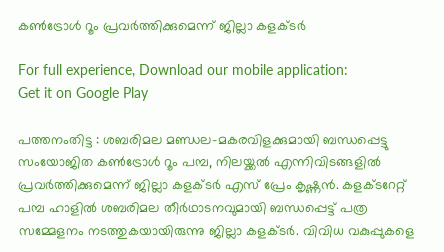കണ്‍ട്രോള്‍ റൂം പ്രവര്‍ത്തിക്കുമെന്ന് ജില്ലാ കളക്ടര്‍

For full experience, Download our mobile application:
Get it on Google Play

പത്തനംതിട്ട : ശബരിമല മണ്ഡല-മകരവിളക്കുമായി ബന്ധപ്പെട്ടു സംയോജിത കണ്‍ട്രോള്‍ റൂം പമ്പ, നിലയ്ക്കല്‍ എന്നിവിടങ്ങളില്‍ പ്രവര്‍ത്തിക്കുമെന്ന് ജില്ലാ കളക്ടര്‍ എസ് പ്രേം കൃഷ്ണന്‍. കളക്ടറേറ്റ് പമ്പ ഹാളില്‍ ശബരിമല തീര്‍ഥാടനവുമായി ബന്ധപ്പെട്ട് പത്ര സമ്മേളനം നടത്തുകയായിരുന്നു ജില്ലാ കളക്ടര്‍. വിവിധ വകുപ്പുകളെ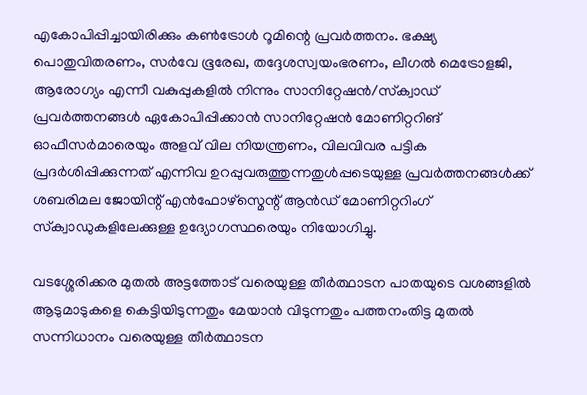എകോപിപ്പിച്ചായിരിക്കും കണ്‍ട്രോള്‍ റൂമിന്റെ പ്രവര്‍ത്തനം. ഭക്ഷ്യ പൊതുവിതരണം, സര്‍വേ ഭൂരേഖ, തദ്ദേശസ്വയംഭരണം, ലീഗല്‍ മെട്രോളജി, ആരോഗ്യം എന്നീ വകുപ്പുകളില്‍ നിന്നും സാനിറ്റേഷന്‍/സ്‌ക്വാഡ് പ്രവര്‍ത്തനങ്ങള്‍ ഏകോപിപ്പിക്കാന്‍ സാനിറ്റേഷന്‍ മോണിറ്ററിങ് ഓഫീസര്‍മാരെയും അളവ് വില നിയന്ത്രണം, വിലവിവര പട്ടിക പ്രദര്‍ശിപ്പിക്കുന്നത് എന്നിവ ഉറപ്പുവരുത്തുന്നതുള്‍പ്പടെയുള്ള പ്രവര്‍ത്തനങ്ങള്‍ക്ക് ശബരിമല ജോയിന്റ് എന്‍ഫോഴ്സ്മെന്റ് ആന്‍ഡ് മോണിറ്ററിംഗ് സ്‌ക്വാഡുകളിലേക്കുള്ള ഉദ്യോഗസ്ഥരെയും നിയോഗിച്ചു.

വടശ്ശേരിക്കര മുതല്‍ അട്ടത്തോട് വരെയുള്ള തീര്‍ത്ഥാടന പാതയുടെ വശങ്ങളില്‍ ആടുമാടുകളെ കെട്ടിയിടുന്നതും മേയാന്‍ വിടുന്നതും പത്തനംതിട്ട മുതല്‍ സന്നിധാനം വരെയുള്ള തീര്‍ത്ഥാടന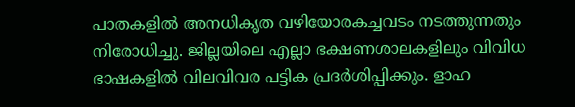പാതകളില്‍ അനധികൃത വഴിയോരകച്ചവടം നടത്തുന്നതും നിരോധിച്ചു. ജില്ലയിലെ എല്ലാ ഭക്ഷണശാലകളിലും വിവിധ ഭാഷകളില്‍ വിലവിവര പട്ടിക പ്രദര്‍ശിപ്പിക്കും. ളാഹ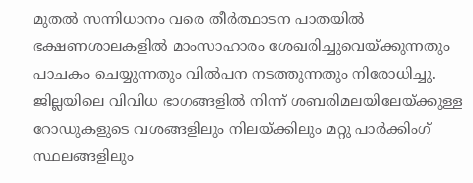മുതല്‍ സന്നിധാനം വരെ തീര്‍ത്ഥാടന പാതയില്‍ ഭക്ഷണശാലകളില്‍ മാംസാഹാരം ശേഖരിച്ചുവെയ്ക്കുന്നതും പാചകം ചെയ്യുന്നതും വില്‍പന നടത്തുന്നതും നിരോധിച്ചു. ജില്ലയിലെ വിവിധ ഭാഗങ്ങളില്‍ നിന്ന് ശബരിമലയിലേയ്ക്കുള്ള റോഡുകളുടെ വശങ്ങളിലും നിലയ്ക്കിലും മറ്റു പാര്‍ക്കിംഗ് സ്ഥലങ്ങളിലും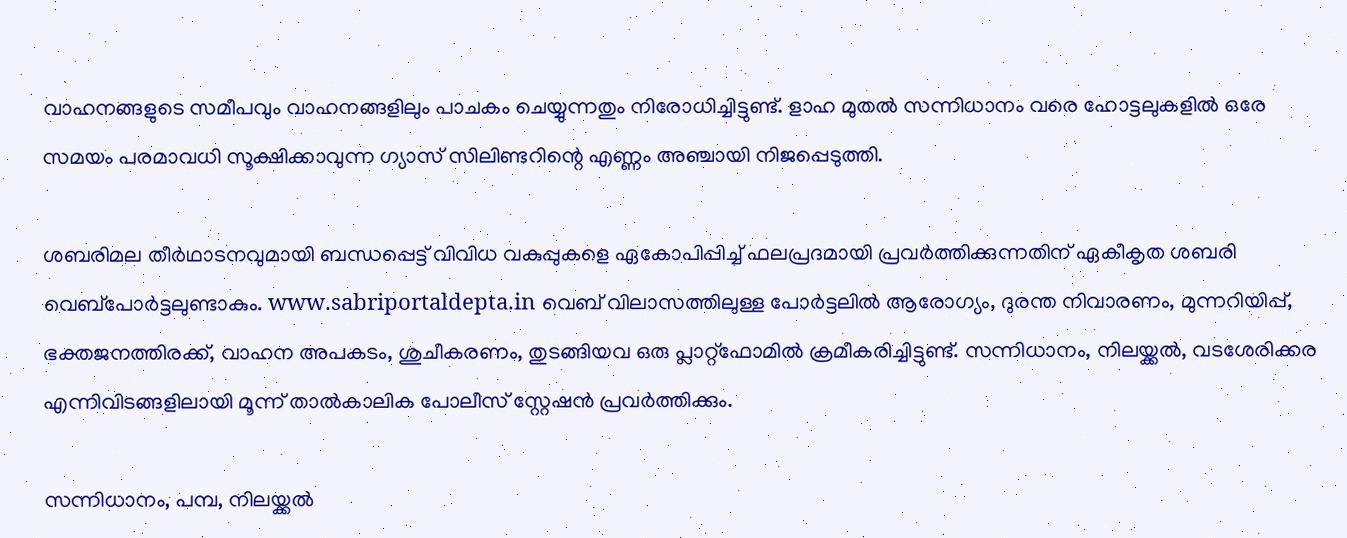വാഹനങ്ങളുടെ സമീപവും വാഹനങ്ങളിലും പാചകം ചെയ്യുന്നതും നിരോധിച്ചിട്ടുണ്ട്. ളാഹ മുതല്‍ സന്നിധാനം വരെ ഹോട്ടലുകളില്‍ ഒരേ സമയം പരമാവധി സൂക്ഷിക്കാവുന്ന ഗ്യാസ് സിലിണ്ടറിന്റെ എണ്ണം അഞ്ചായി നിജപ്പെടുത്തി.

ശബരിമല തീര്‍ഥാടനവുമായി ബന്ധപ്പെട്ട് വിവിധ വകുപ്പുകളെ ഏകോപിപ്പിച്ച് ഫലപ്രദമായി പ്രവര്‍ത്തിക്കുന്നതിന് ഏകീകൃത ശബരി വെബ്പോര്‍ട്ടലുണ്ടാകും. www.sabriportaldepta.in വെബ് വിലാസത്തിലുള്ള പോര്‍ട്ടലില്‍ ആരോഗ്യം, ദുരന്ത നിവാരണം, മുന്നറിയിപ്പ്, ഭക്തജനത്തിരക്ക്, വാഹന അപകടം, ശുചീകരണം, തുടങ്ങിയവ ഒരു പ്ലാറ്റ്ഫോമില്‍ ക്രമീകരിച്ചിട്ടുണ്ട്. സന്നിധാനം, നിലയ്ക്കല്‍, വടശേരിക്കര എന്നിവിടങ്ങളിലായി മൂന്ന് താല്‍കാലിക പോലീസ് സ്റ്റേഷന്‍ പ്രവര്‍ത്തിക്കും.

സന്നിധാനം, പമ്പ, നിലയ്ക്കല്‍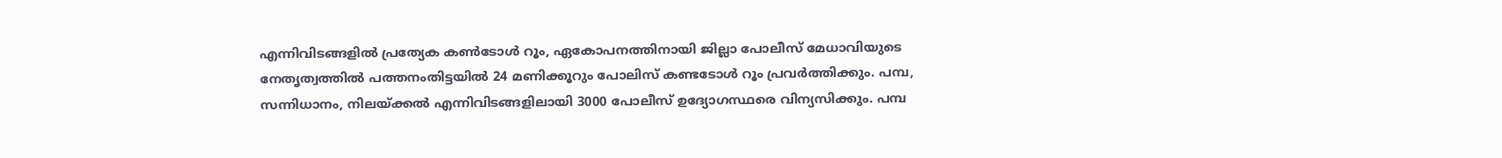എന്നിവിടങ്ങളില്‍ പ്രത്യേക കണ്‍ടോള്‍ റൂം, ഏകോപനത്തിനായി ജില്ലാ പോലീസ് മേധാവിയുടെ നേതൃത്വത്തില്‍ പത്തനംതിട്ടയില്‍ 24 മണിക്കൂറും പോലിസ് കണ്ടടോള്‍ റൂം പ്രവര്‍ത്തിക്കും. പമ്പ, സന്നിധാനം, നിലയ്ക്കല്‍ എന്നിവിടങ്ങളിലായി 3000 പോലീസ് ഉദ്യോഗസ്ഥരെ വിന്യസിക്കും. പമ്പ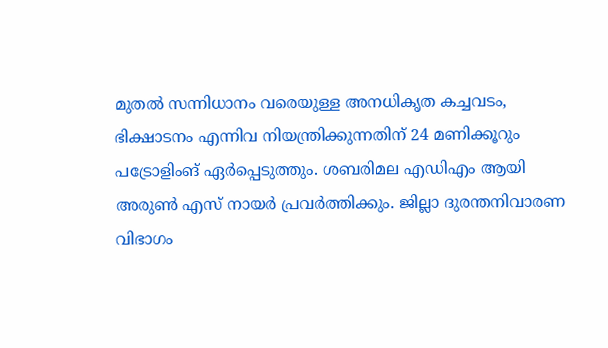മുതല്‍ സന്നിധാനം വരെയുള്ള അനധികൃത കച്ചവടം, ഭിക്ഷാടനം എന്നിവ നിയന്ത്രിക്കുന്നതിന് 24 മണിക്കൂറും പട്രോളിംങ് ഏര്‍പ്പെടുത്തും. ശബരിമല എഡിഎം ആയി അരുണ്‍ എസ് നായര്‍ പ്രവര്‍ത്തിക്കും. ജില്ലാ ദുരന്തനിവാരണ വിഭാഗം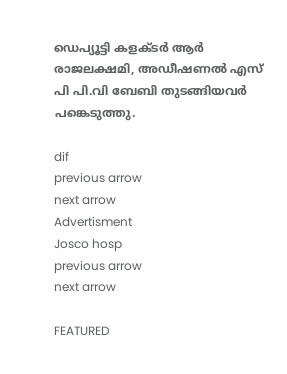ഡെപ്യൂട്ടി കളക്ടര്‍ ആര്‍ രാജലക്ഷമി, അഡീഷണല്‍ എസ് പി പി.വി ബേബി തുടങ്ങിയവര്‍ പങ്കെടുത്തു.

dif
previous arrow
next arrow
Advertisment
Josco hosp
previous arrow
next arrow

FEATURED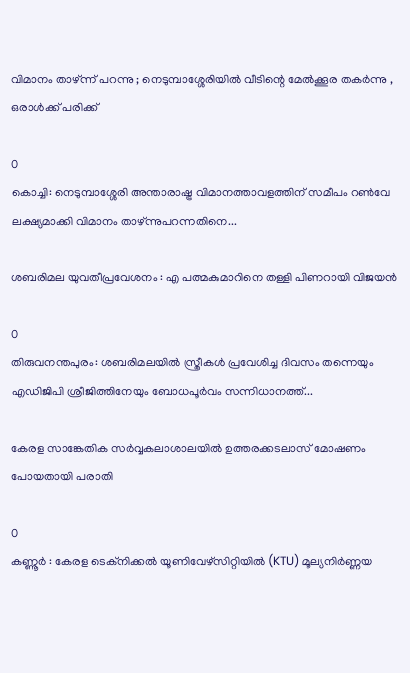വിമാനം താഴ്ന്ന് പറന്നു ; നെടുമ്പാശ്ശേരിയില്‍ വീടിന്റെ മേല്‍ക്കൂര തകര്‍ന്നു , ഒരാള്‍ക്ക് പരിക്ക്

0
കൊച്ചി: നെടുമ്പാശ്ശേരി അന്താരാഷ്ട്ര വിമാനത്താവളത്തിന് സമീപം റൺവേ ലക്ഷ്യമാക്കി വിമാനം താഴ്ന്നുപറന്നതിനെ...

ശബരിമല യുവതീപ്രവേശനം : എ പത്മകുമാറിനെ തള്ളി പിണറായി വിജയന്‍

0
തിരുവനന്തപുരം: ശബരിമലയിൽ സ്ത്രീകൾ പ്രവേശിച്ച ദിവസം തന്നെയും എഡിജിപി ശ്രീജിത്തിനേയും ബോധപൂർവം സന്നിധാനത്ത്...

കേരള സാങ്കേതിക സർവ്വകലാശാലയിൽ ഉത്തരക്കടലാസ് മോഷണം പോയതായി പരാതി

0
കണ്ണൂർ : കേരള ടെക്‌നിക്കൽ യൂണിവേഴ്‌സിറ്റിയിൽ (KTU) മൂല്യനിർണ്ണയ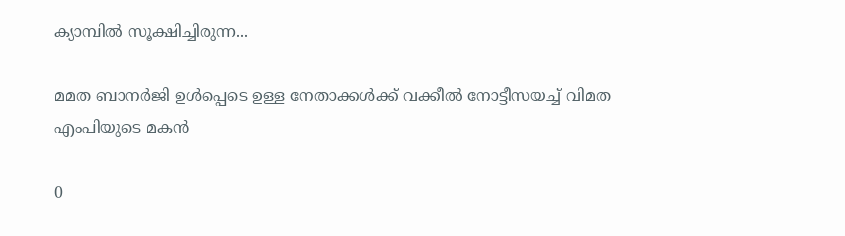ക്യാമ്പിൽ സൂക്ഷിച്ചിരുന്ന...

മമത ബാനർജി ഉൾപ്പെടെ ഉള്ള നേതാക്കൾക്ക് വക്കീൽ നോട്ടീസയച്ച് വിമത എംപിയുടെ മകൻ

0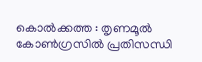കൊൽക്കത്ത : തൃണമൂൽ കോൺഗ്രസിൽ പ്രതിസന്ധി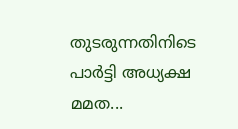തുടരുന്നതിനിടെ പാർട്ടി അധ്യക്ഷ മമത...